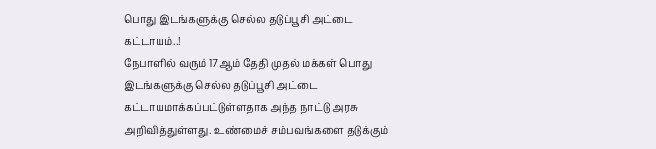பொது இடங்களுக்கு செல்ல தடுப்பூசி அட்டை கட்டாயம்..!
நேபாளில் வரும் 17ஆம் தேதி முதல் மக்கள் பொது இடங்களுக்கு செல்ல தடுப்பூசி அட்டை கட்டாயமாக்கப்பட்டுள்ளதாக அந்த நாட்டு அரசு அறிவித்துள்ளது. உண்மைச் சம்பவங்களை தடுக்கும்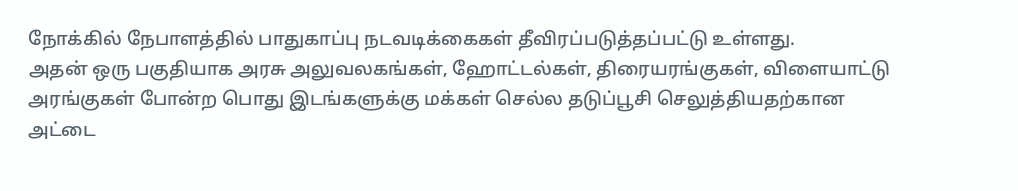நோக்கில் நேபாளத்தில் பாதுகாப்பு நடவடிக்கைகள் தீவிரப்படுத்தப்பட்டு உள்ளது.
அதன் ஒரு பகுதியாக அரசு அலுவலகங்கள், ஹோட்டல்கள், திரையரங்குகள், விளையாட்டு அரங்குகள் போன்ற பொது இடங்களுக்கு மக்கள் செல்ல தடுப்பூசி செலுத்தியதற்கான அட்டை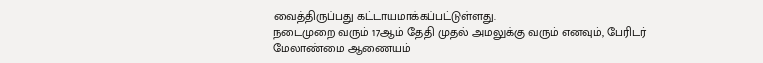வைத்திருப்பது கட்டாயமாக்கப்பட்டுள்ளது.
நடைமுறை வரும் 17ஆம் தேதி முதல் அமலுக்கு வரும் எனவும், பேரிடர் மேலாண்மை ஆணையம்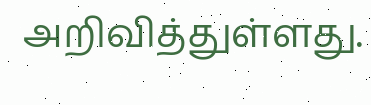அறிவித்துள்ளது.